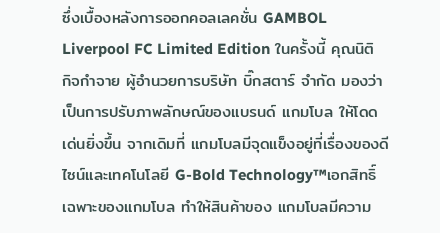ซึ่งเบื้องหลังการออกคอลเลคชั่น GAMBOL Liverpool FC Limited Edition ในครั้งนี้ คุณนิติ กิจกำจาย ผู้อำนวยการบริษัท บิ๊กสตาร์ จำกัด มองว่าเป็นการปรับภาพลักษณ์ของแบรนด์ แกมโบล ให้โดดเด่นยิ่งขึ้น จากเดิมที่ แกมโบลมีจุดแข็งอยู่ที่เรื่องของดีไซน์และเทคโนโลยี G-Bold Technology™เอกสิทธิ์เฉพาะของแกมโบล ทำให้สินค้าของ แกมโบลมีความ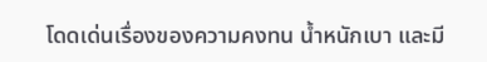โดดเด่นเรื่องของความคงทน น้ำหนักเบา และมี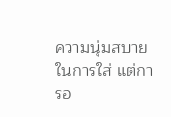ความนุ่มสบายในการใส่ แต่การอ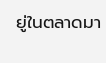ยู่ในตลาดมา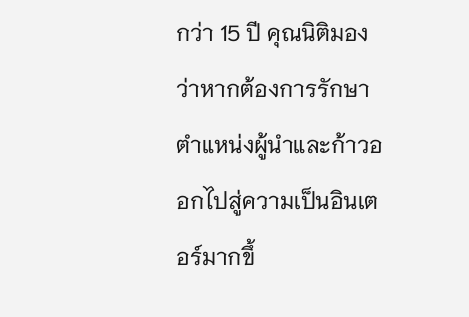กว่า 15 ปี คุณนิติมองว่าหากต้องการรักษาตำแหน่งผู้นำและก้าวออกไปสู่ความเป็นอินเตอร์มากขึ้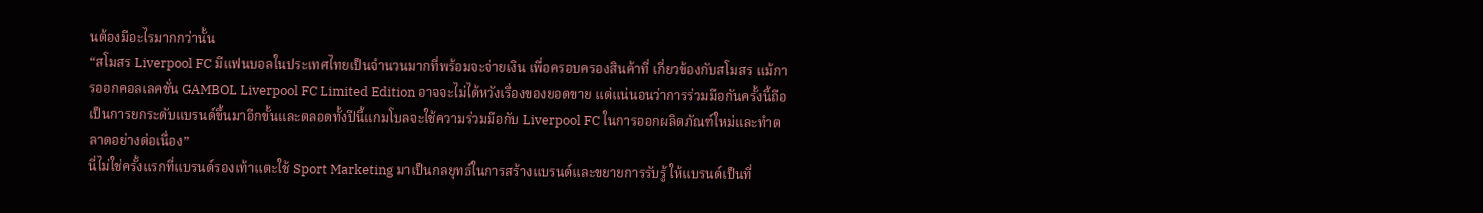นต้องมีอะไรมากกว่านั้น
“สโมสร Liverpool FC มีแฟนบอลในประเทศไทยเป็นจำนวนมากที่พร้อมจะจ่ายเงิน เพื่อครอบครองสินค้าที่ เกี่ยวข้องกับสโมสร แม้การออกคอลเลคชั่น GAMBOL Liverpool FC Limited Edition อาจจะไม่ได้หวังเรื่องของยอดขาย แต่แน่นอนว่าการร่วมมือกันครั้งนี้ถือเป็นการยกระดับแบรนด์ขึ้นมาอีกขั้นและตลอดทั้งปีนี้แกมโบลจะใช้ความร่วมมือกับ Liverpool FC ในการออกผลิตภัณฑ์ใหม่และทำตลาดอย่างต่อเนื่อง”
นี่ไม่ใช่ครั้งแรกที่แบรนด์รองเท้าแตะใช้ Sport Marketing มาเป็นกลยุทธ์ในการสร้างแบรนด์และขยายการรับรู้ ให้แบรนด์เป็นที่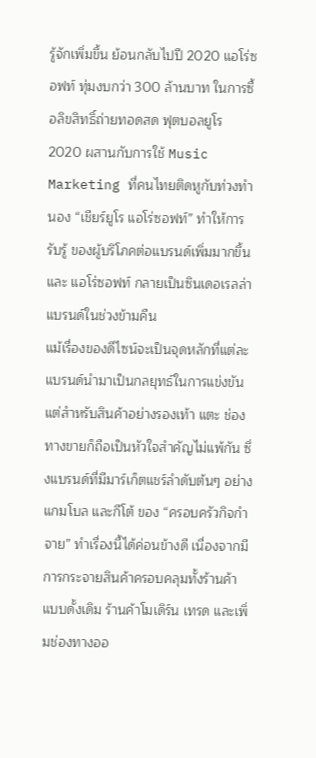รู้จักเพิ่มขึ้น ย้อนกลับไปปี 2020 แอโร่ซอฟท์ ทุ่มงบกว่า 300 ล้านบาท ในการซื้อลิขสิทธิ์ถ่ายทอดสด ฟุตบอลยูโร 2020 ผสานกับการใช้ Music Marketing ที่คนไทยติดหูกับท่วงทำนอง “เชียร์ยูโร แอโร่ซอฟท์” ทำให้การรับรู้ ของผู้บริโภคต่อแบรนด์เพิ่มมากขึ้นและ แอโร่ซอฟท์ กลายเป็นซินเดอเรลล่าแบรนด์ในช่วงข้ามคืน
แม้เรื่องของดีไซน์จะเป็นจุดหลักที่แต่ละแบรนด์นำมาเป็นกลยุทธ์ในการแข่งขันแต่สำหรับสินค้าอย่างรองเท้า แตะ ช่องทางขายก็ถือเป็นหัวใจสำคัญไม่แพ้กัน ซึ่งแบรนด์ที่มีมาร์เก็ตแชร์ลำดับต้นๆ อย่างแกมโบล และกีโต้ ของ “ครอบครัวกิจกำจาย” ทำเรื่องนี้ได้ค่อนข้างดี เนื่องจากมีการกระจายสินค้าครอบคลุมทั้งร้านค้าแบบดั้งเดิม ร้านค้าโมเดิร์น เทรด และเพิ่มช่องทางออ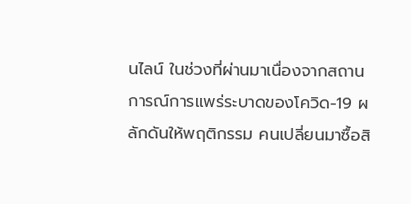นไลน์ ในช่วงที่ผ่านมาเนื่องจากสถานการณ์การแพร่ระบาดของโควิด-19 ผลักดันให้พฤติกรรม คนเปลี่ยนมาซื้อสิ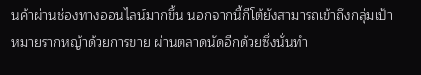นค้าผ่านช่องทางออนไลน์มากขึ้น นอกจากนี้กีโต้ยังสามารถเข้าถึงกลุ่มเป้าหมายรากหญ้าด้วยการขาย ผ่านตลาดนัดอีกด้วยซึ่งนั่นทำ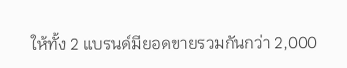ให้ทั้ง 2 แบรนด์มียอดขายรวมกันกว่า 2,000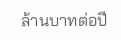ล้านบาทต่อปี